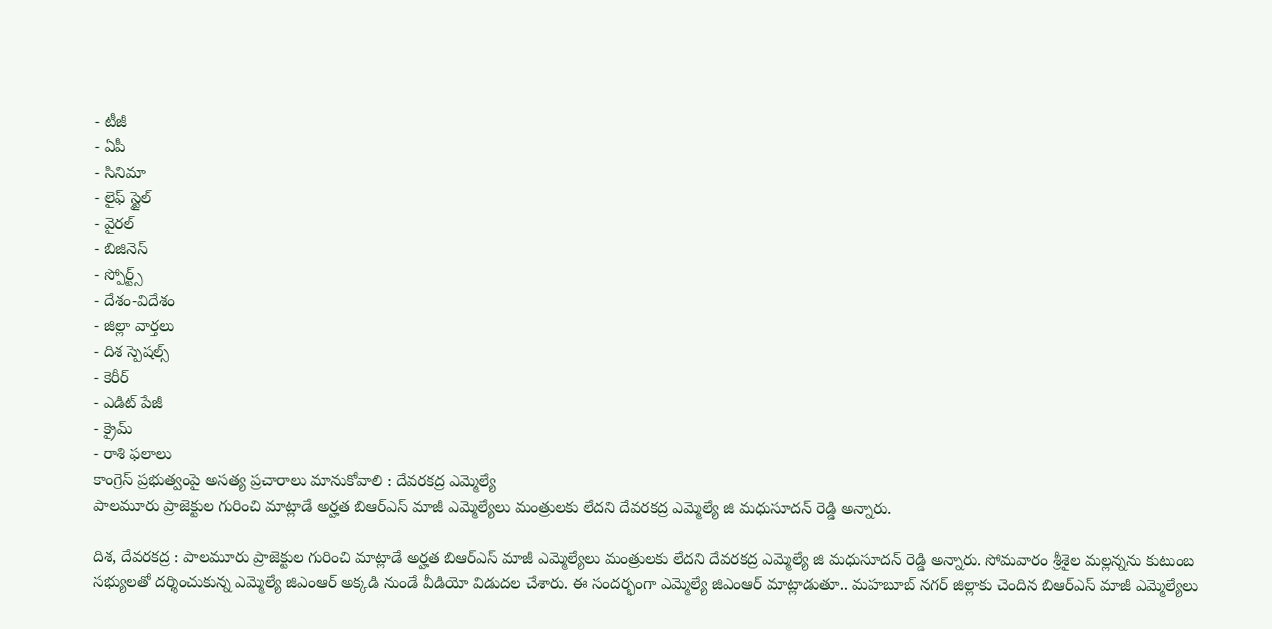- టీజీ
- ఏపీ
- సినిమా
- లైఫ్ స్టైల్
- వైరల్
- బిజినెస్
- స్పోర్ట్స్
- దేశం-విదేశం
- జిల్లా వార్తలు
- దిశ స్పెషల్స్
- కెరీర్
- ఎడిట్ పేజీ
- క్రైమ్
- రాశి ఫలాలు
కాంగ్రెస్ ప్రభుత్వంపై అసత్య ప్రచారాలు మానుకోవాలి : దేవరకద్ర ఎమ్మెల్యే
పాలమూరు ప్రాజెక్టుల గురించి మాట్లాడే అర్హత బిఆర్ఎస్ మాజీ ఎమ్మెల్యేలు మంత్రులకు లేదని దేవరకద్ర ఎమ్మెల్యే జి మధుసూదన్ రెడ్డి అన్నారు.

దిశ, దేవరకద్ర : పాలమూరు ప్రాజెక్టుల గురించి మాట్లాడే అర్హత బిఆర్ఎస్ మాజీ ఎమ్మెల్యేలు మంత్రులకు లేదని దేవరకద్ర ఎమ్మెల్యే జి మధుసూదన్ రెడ్డి అన్నారు. సోమవారం శ్రీశైల మల్లన్నను కుటుంబ సభ్యులతో దర్శించుకున్న ఎమ్మెల్యే జిఎంఆర్ అక్కడి నుండే వీడియో విడుదల చేశారు. ఈ సందర్భంగా ఎమ్మెల్యే జిఎంఆర్ మాట్లాడుతూ.. మహబూబ్ నగర్ జిల్లాకు చెందిన బిఆర్ఎస్ మాజీ ఎమ్మెల్యేలు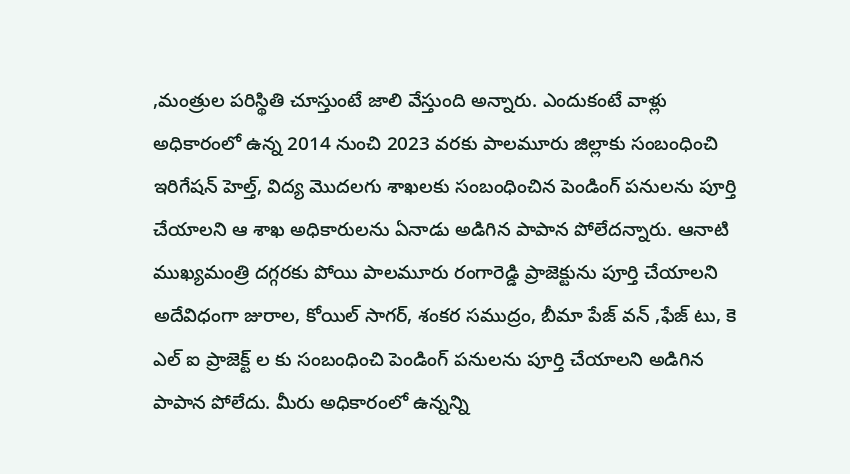,మంత్రుల పరిస్థితి చూస్తుంటే జాలి వేస్తుంది అన్నారు. ఎందుకంటే వాళ్లు అధికారంలో ఉన్న 2014 నుంచి 2023 వరకు పాలమూరు జిల్లాకు సంబంధించి ఇరిగేషన్ హెల్త్, విద్య మొదలగు శాఖలకు సంబంధించిన పెండింగ్ పనులను పూర్తి చేయాలని ఆ శాఖ అధికారులను ఏనాడు అడిగిన పాపాన పోలేదన్నారు. ఆనాటి ముఖ్యమంత్రి దగ్గరకు పోయి పాలమూరు రంగారెడ్డి ప్రాజెక్టును పూర్తి చేయాలని అదేవిధంగా జురాల, కోయిల్ సాగర్, శంకర సముద్రం, బీమా పేజ్ వన్ ,ఫేజ్ టు, కె ఎల్ ఐ ప్రాజెక్ట్ ల కు సంబంధించి పెండింగ్ పనులను పూర్తి చేయాలని అడిగిన పాపాన పోలేదు. మీరు అధికారంలో ఉన్నన్ని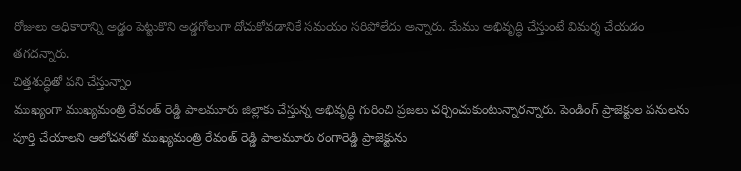రోజులు అధికారాన్ని అడ్డం పెట్టుకొని అడ్డగోలుగా దోచుకోవడానికే సమయం సరిపోలేదు అన్నారు. మేము అభివృద్ధి చేస్తుంటే విమర్శ చేయడం తగదన్నారు.
చిత్తశుద్ధితో పని చేస్తున్నాం
ముఖ్యంగా ముఖ్యమంత్రి రేవంత్ రెడ్డి పాలమూరు జిల్లాకు చేస్తున్న అభివృద్ధి గురించి ప్రజలు చర్చించుకుంటున్నారన్నారు. పెండింగ్ ప్రాజెక్టుల పనులను పూర్తి చేయాలని ఆలోచనతో ముఖ్యమంత్రి రేవంత్ రెడ్డి పాలమూరు రంగారెడ్డి ప్రాజెక్టును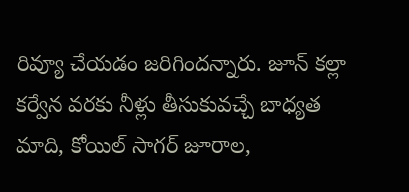రివ్యూ చేయడం జరిగిందన్నారు. జూన్ కల్లా కర్వేన వరకు నీళ్లు తీసుకువచ్చే బాధ్యత మాది, కోయిల్ సాగర్ జూరాల,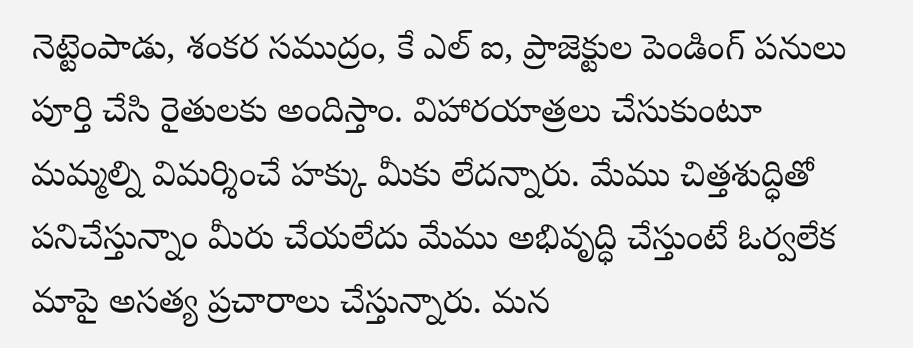నెట్టెంపాడు, శంకర సముద్రం, కే ఎల్ ఐ, ప్రాజెక్టుల పెండింగ్ పనులు పూర్తి చేసి రైతులకు అందిస్తాం. విహారయాత్రలు చేసుకుంటూ మమ్మల్ని విమర్శించే హక్కు మీకు లేదన్నారు. మేము చిత్తశుద్ధితో పనిచేస్తున్నాం మీరు చేయలేదు మేము అభివృద్ధి చేస్తుంటే ఓర్వలేక మాపై అసత్య ప్రచారాలు చేస్తున్నారు. మన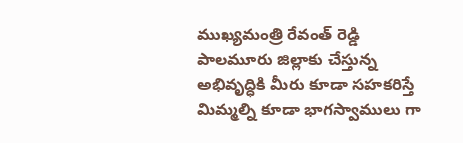ముఖ్యమంత్రి రేవంత్ రెడ్డి పాలమూరు జిల్లాకు చేస్తున్న అభివృద్ధికి మీరు కూడా సహకరిస్తే మిమ్మల్ని కూడా భాగస్వాములు గా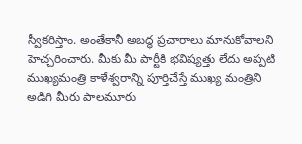స్వీకరిస్తాం. అంతేకానీ అబద్ధ ప్రచారాలు మానుకోవాలని హెచ్చరించారు. మీకు మీ పార్టీకి భవిష్యత్తు లేదు అప్పటి ముఖ్యమంత్రి కాళేశ్వరాన్ని పూర్తిచేస్తే ముఖ్య మంత్రిని అడిగి మీరు పాలమూరు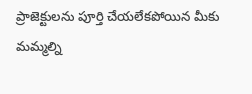ప్రాజెక్టులను పూర్తి చేయలేకపోయిన మీకు మమ్మల్ని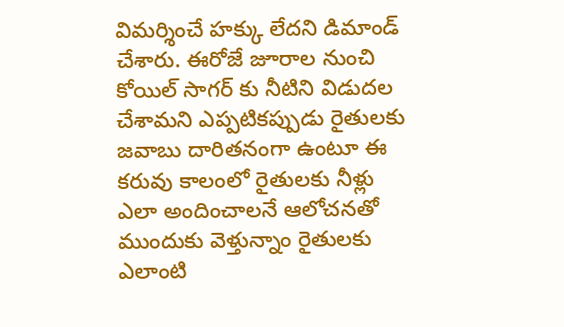విమర్శించే హక్కు లేదని డిమాండ్ చేశారు. ఈరోజే జూరాల నుంచి కోయిల్ సాగర్ కు నీటిని విడుదల చేశామని ఎప్పటికప్పుడు రైతులకు జవాబు దారితనంగా ఉంటూ ఈ కరువు కాలంలో రైతులకు నీళ్లు ఎలా అందించాలనే ఆలోచనతో ముందుకు వెళ్తున్నాం రైతులకు ఎలాంటి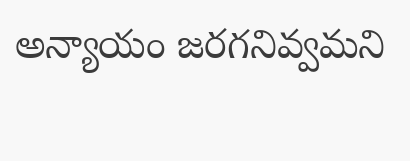అన్యాయం జరగనివ్వమని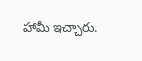హామీ ఇచ్చారు.